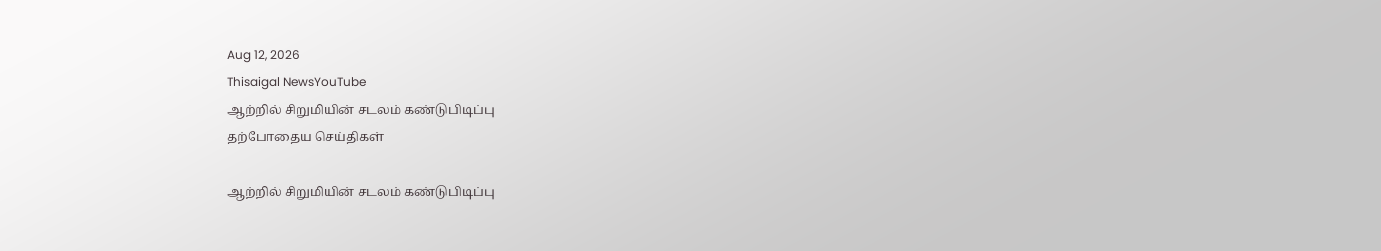Aug 12, 2026
Thisaigal NewsYouTube
ஆற்றில் சிறுமியின் சடலம் கண்டுபிடிப்பு
தற்போதைய செய்திகள்

ஆற்றில் சிறுமியின் சடலம் கண்டுபிடிப்பு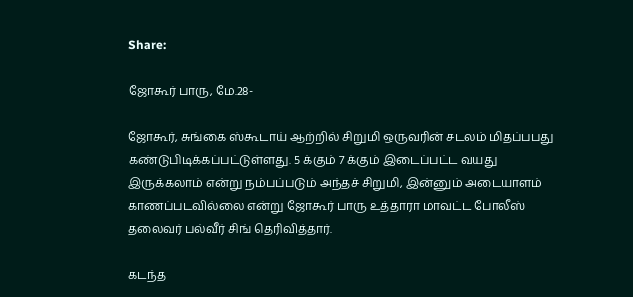Share:

ஜோகூர் பாரு, மே.28-

ஜோகூர், சுங்கை ஸ்கூடாய் ஆற்றில் சிறுமி ஒருவரின் சடலம் மிதப்பபது கண்டுபிடிக்கப்பட்டுள்ளது. 5 க்கும் 7 க்கும் இடைப்பட்ட வயது இருக்கலாம் என்று நம்பப்படும் அந்தச் சிறுமி, இன்னும் அடையாளம் காணப்படவில்லை என்று ஜோகூர் பாரு உத்தாரா மாவட்ட போலீஸ் தலைவர் பல்வீர் சிங் தெரிவித்தார்.

கடந்த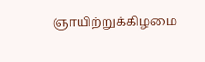ஞாயிற்றுக்கிழமை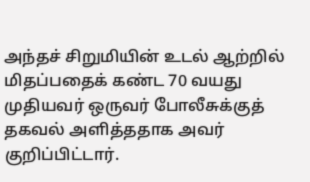அந்தச் சிறுமியின் உடல் ஆற்றில் மிதப்பதைக் கண்ட 70 வயது முதியவர் ஒருவர் போலீசுக்குத் தகவல் அளித்ததாக அவர் குறிப்பிட்டார்.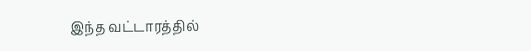இந்த வட்டாரத்தில்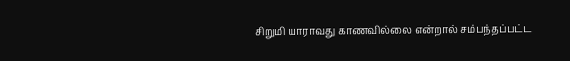சிறுமி யாராவது காணவில்லை என்றால் சம்பந்தப்பட்ட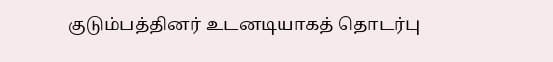குடும்பத்தினர் உடனடியாகத் தொடர்பு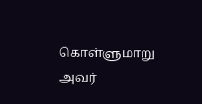கொள்ளுமாறு அவர்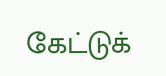கேட்டுக்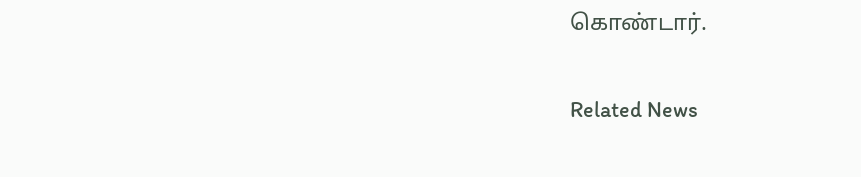கொண்டார்.

Related News